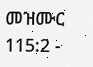መዝሙር 115:2 -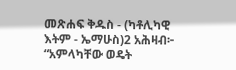መጽሐፍ ቅዱስ - (ካቶሊካዊ እትም - ኤማሁስ)2 አሕዛብ፦ “አምላካቸው ወዴት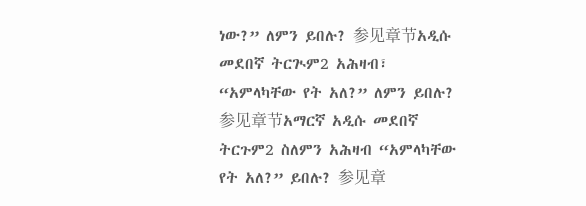ነው?” ለምን ይበሉ? 参见章节አዲሱ መደበኛ ትርጒም2 አሕዛብ፣ “አምላካቸው የት አለ?” ለምን ይበሉ? 参见章节አማርኛ አዲሱ መደበኛ ትርጉም2 ስለምን አሕዛብ “አምላካቸው የት አለ?” ይበሉ? 参见章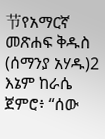节የአማርኛ መጽሐፍ ቅዱስ (ሰማንያ አሃዱ)2 እኔም ከራሴ ጀምሮ፥ “ሰው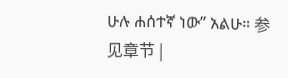ሁሉ ሐሰተኛ ነው” አልሁ። 参见章节 |